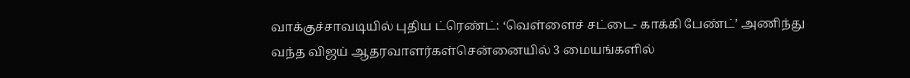வாக்குச்சாவடியில் புதிய ட்ரெண்ட்: ‘வெள்ளைச் சட்டை- காக்கி பேண்ட்’ அணிந்து வந்த விஜய் ஆதரவாளர்கள்சென்னையில் 3 மையங்களில்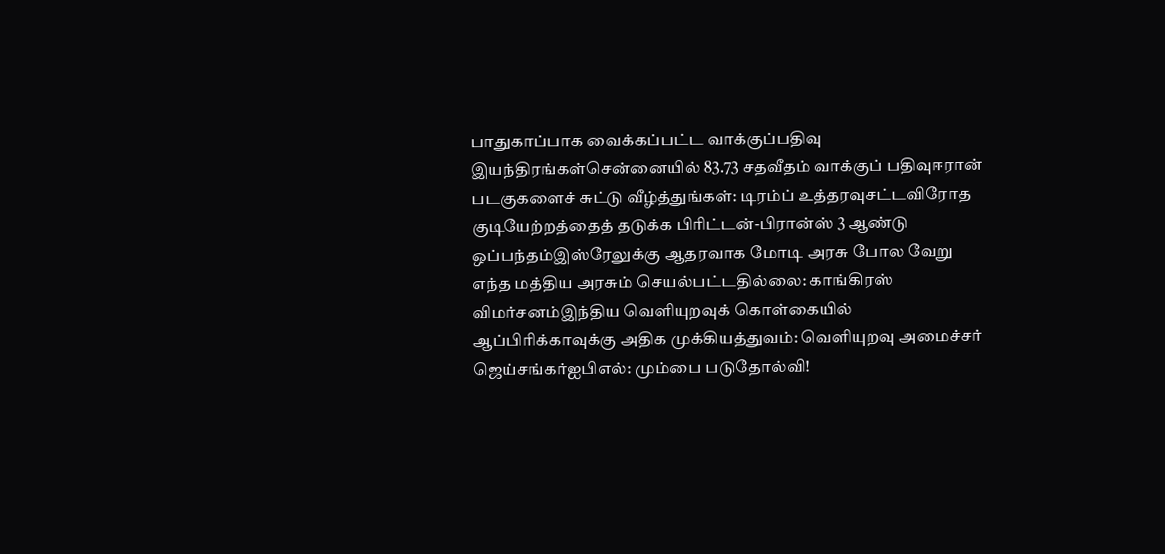பாதுகாப்பாக வைக்கப்பட்ட வாக்குப்பதிவு இயந்திரங்கள்சென்னையில் 83.73 சதவீதம் வாக்குப் பதிவுஈரான் படகுகளைச் சுட்டு வீழ்த்துங்கள்: டிரம்ப் உத்தரவுசட்டவிரோத குடியேற்றத்தைத் தடுக்க பிரிட்டன்-பிரான்ஸ் 3 ஆண்டு ஒப்பந்தம்இஸ்ரேலுக்கு ஆதரவாக மோடி அரசு போல வேறு எந்த மத்திய அரசும் செயல்பட்டதில்லை: காங்கிரஸ் விமர்சனம்இந்திய வெளியுறவுக் கொள்கையில் ஆப்பிரிக்காவுக்கு அதிக முக்கியத்துவம்: வெளியுறவு அமைச்சர் ஜெய்சங்கர்ஐபிஎல்: மும்பை படுதோல்வி!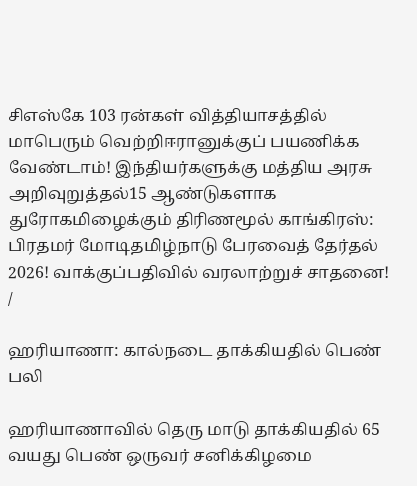சிஎஸ்கே 103 ரன்கள் வித்தியாசத்தில் மாபெரும் வெற்றிஈரானுக்குப் பயணிக்க வேண்டாம்! இந்தியர்களுக்கு மத்திய அரசு அறிவுறுத்தல்15 ஆண்டுகளாக துரோகமிழைக்கும் திரிணமூல் காங்கிரஸ்: பிரதமர் மோடிதமிழ்நாடு பேரவைத் தேர்தல் 2026! வாக்குப்பதிவில் வரலாற்றுச் சாதனை!
/

ஹரியாணா: கால்நடை தாக்கியதில் பெண் பலி

ஹரியாணாவில் தெரு மாடு தாக்கியதில் 65 வயது பெண் ஒருவர் சனிக்கிழமை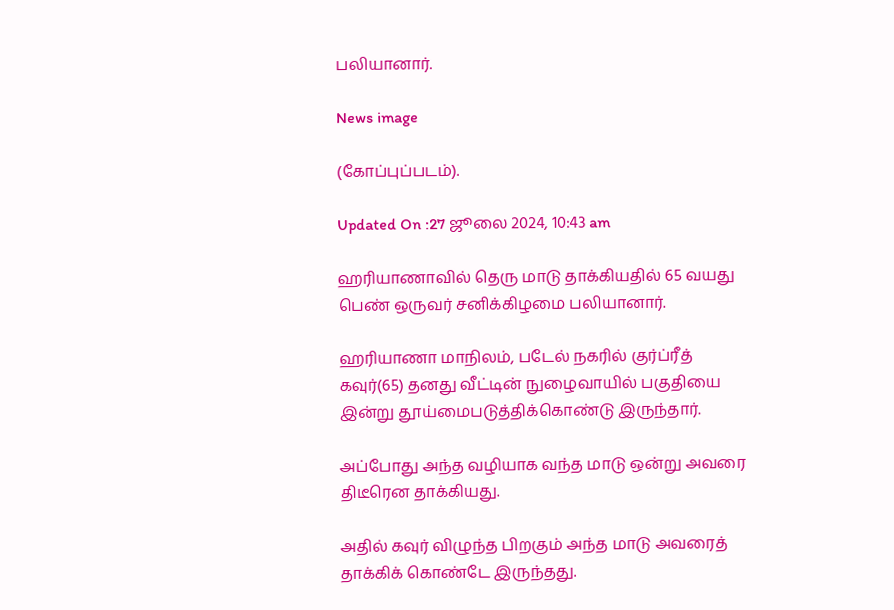பலியானார்.

News image

(கோப்புப்படம்).

Updated On :27 ஜூலை 2024, 10:43 am

ஹரியாணாவில் தெரு மாடு தாக்கியதில் 65 வயது பெண் ஒருவர் சனிக்கிழமை பலியானார்.

ஹரியாணா மாநிலம், படேல் நகரில் குர்ப்ரீத் கவுர்(65) தனது வீட்டின் நுழைவாயில் பகுதியை இன்று தூய்மைபடுத்திக்கொண்டு இருந்தார்.

அப்போது அந்த வழியாக வந்த மாடு ஒன்று அவரை திடீரென தாக்கியது.

அதில் கவுர் விழுந்த பிறகும் அந்த மாடு அவரைத் தாக்கிக் கொண்டே இருந்தது.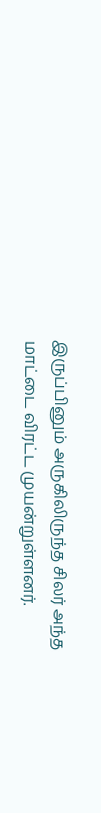இருப்பினும் அருகிலிருந்த சிலர் அந்த மாட்டை விரட்ட முயன்றுள்ளனர்.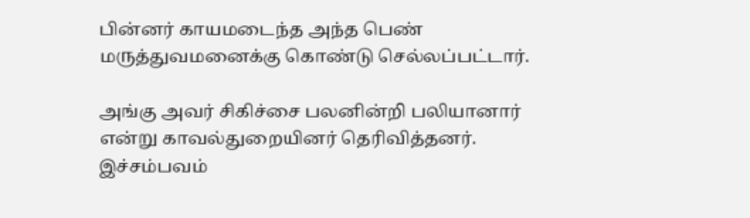பின்னர் காயமடைந்த அந்த பெண் மருத்துவமனைக்கு கொண்டு செல்லப்பட்டார்.

அங்கு அவர் சிகிச்சை பலனின்றி பலியானார் என்று காவல்துறையினர் தெரிவித்தனர். இச்சம்பவம்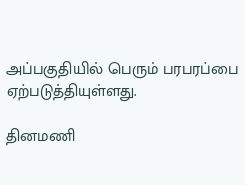அப்பகுதியில் பெரும் பரபரப்பை ஏற்படுத்தியுள்ளது.

தினமணி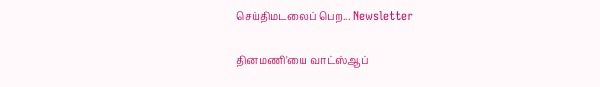செய்திமடலைப் பெற... Newsletter

தினமணி'யை வாட்ஸ்ஆப்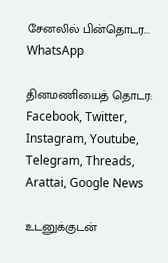சேனலில் பின்தொடர... WhatsApp

தினமணியைத் தொடர: Facebook, Twitter, Instagram, Youtube, Telegram, Threads, Arattai, Google News

உடனுக்குடன்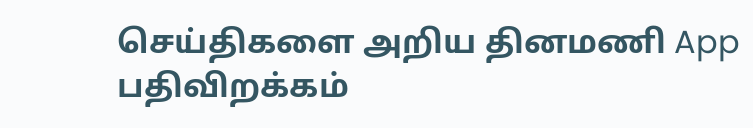செய்திகளை அறிய தினமணி App பதிவிறக்கம்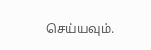செய்யவும்.